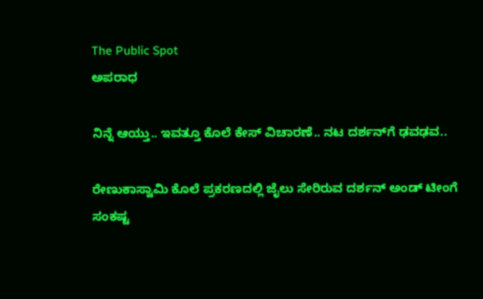The Public Spot
ಅಪರಾಧ

ನಿನ್ನೆ ಆಯ್ತು.. ಇವತ್ತೂ ಕೊಲೆ ಕೇಸ್‌ ವಿಚಾರಣೆ.. ನಟ ದರ್ಶನ್‌ಗೆ ಢವಢವ..

ರೇಣುಕಾಸ್ವಾಮಿ ಕೊಲೆ ಪ್ರಕರಣದಲ್ಲಿ ಜೈಲು ಸೇರಿರುವ ದರ್ಶನ್‌ ಅಂಡ್‌ ಟೀಂಗೆ ಸಂಕಷ್ಟ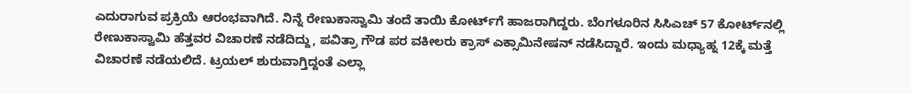ಎದುರಾಗುವ ಪ್ರಕ್ರಿಯೆ ಆರಂಭವಾಗಿದೆ. ನಿನ್ನೆ ರೇಣುಕಾಸ್ವಾಮಿ ತಂದೆ ತಾಯಿ ಕೋರ್ಟ್‌ಗೆ ಹಾಜರಾಗಿದ್ದರು. ಬೆಂಗಳೂರಿನ ಸಿಸಿಎಚ್ 57 ಕೋರ್ಟ್‌ನಲ್ಲಿ ರೇಣುಕಾಸ್ವಾಮಿ ಹೆತ್ತವರ ವಿಚಾರಣೆ ನಡೆದಿದ್ದು, ಪವಿತ್ರಾ ಗೌಡ ಪರ ವಕೀಲರು ಕ್ರಾಸ್‌ ಎಕ್ಸಾಮಿನೇಷನ್‌ ನಡೆಸಿದ್ದಾರೆ. ಇಂದು ಮಧ್ಯಾಹ್ನ 12ಕ್ಕೆ ಮತ್ತೆ ವಿಚಾರಣೆ ನಡೆಯಲಿದೆ. ಟ್ರಯಲ್‌ ಶುರುವಾಗ್ತಿದ್ದಂತೆ ಎಲ್ಲಾ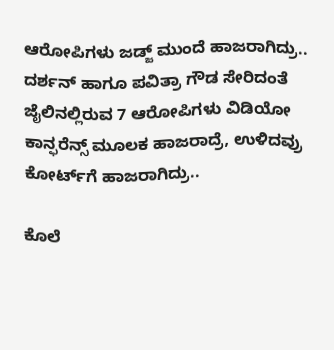ಆರೋಪಿಗಳು ಜಡ್ಜ್‌ ಮುಂದೆ ಹಾಜರಾಗಿದ್ರು.. ದರ್ಶನ್‌ ಹಾಗೂ ಪವಿತ್ರಾ ಗೌಡ ಸೇರಿದಂತೆ ಜೈಲಿನಲ್ಲಿರುವ 7 ಆರೋಪಿಗಳು ವಿಡಿಯೋ ಕಾನ್ಫರೆನ್ಸ್‌ ಮೂಲಕ ಹಾಜರಾದ್ರೆ, ಉಳಿದವ್ರು ಕೋರ್ಟ್‌ಗೆ‌ ಹಾಜರಾಗಿದ್ರು..

ಕೊಲೆ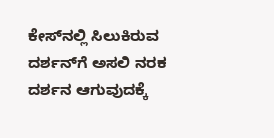ಕೇಸ್‌ನಲ್ಲಿ ಸಿಲುಕಿರುವ ದರ್ಶನ್‌ಗೆ ಅಸಲಿ ನರಕ ದರ್ಶನ ಆಗುವುದಕ್ಕೆ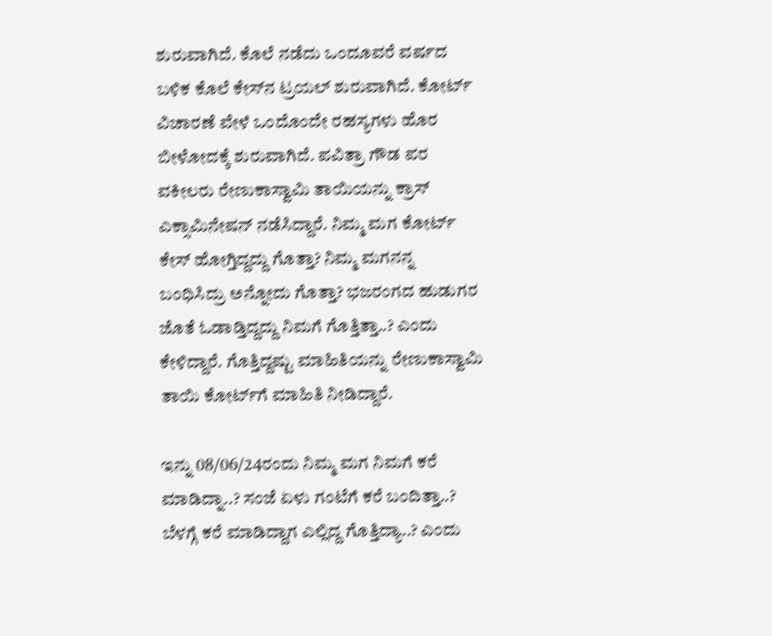ಶುರುವಾಗಿದೆ. ಕೊಲೆ ನಡೆದು ಒಂದೂವರೆ ವರ್ಷದ ಬಳಿಕ ಕೊಲೆ ಕೇಸ್‌ನ ಟ್ರಯಲ್‌ ಶುರುವಾಗಿದೆ. ಕೋರ್ಟ್‌ ವಿಚಾರಣೆ ವೇಳೆ ಒಂದೊಂದೇ ರಹಸ್ಯಗಳು ಹೊರ ಬೀಳೋದಕ್ಕೆ ಶುರುವಾಗಿದೆ. ಪವಿತ್ರಾ ಗೌಡ ಪರ ವಕೀಲರು ರೇಣುಕಾಸ್ವಾಮಿ ತಾಯಿಯನ್ನು ಕ್ರಾಸ್‌ ಎಕ್ಸಾಮಿನೇಷನ್‌ ನಡೆಸಿದ್ದಾರೆ. ನಿಮ್ಮ ಮಗ ಕೋರ್ಟ್ ಕೇಸ್ ಹೋಗ್ತಿದ್ದದ್ದು ಗೊತ್ತಾ? ನಿಮ್ಮ ಮಗನನ್ನ ಬಂಧಿಸಿದ್ರು ಅನ್ನೋದು ಗೊತ್ತಾ? ಭಜರಂಗದ ಹುಡುಗರ ಜೊತೆ ಓಡಾಡ್ತಿದ್ದದ್ದು ನಿಮಗೆ ಗೊತ್ತಿತ್ತಾ..? ಎಂದು ಕೇಳಿದ್ದಾರೆ. ಗೊತ್ತಿದ್ದಷ್ಟು ಮಾಹಿತಿಯನ್ನು ರೇಣುಕಾಸ್ವಾಮಿ ತಾಯಿ ಕೋರ್ಟ್‌ಗೆ ಮಾಹಿತಿ ನೀಡಿದ್ದಾರೆ.

ಇನ್ನು 08/06/24ರಂದು ನಿಮ್ಮ ಮಗ ನಿಮಗೆ ಕರೆ ಮಾಡಿದ್ನಾ..? ಸಂಜೆ ಏಳು ಗಂಟೆಗೆ ಕರೆ ಬಂದಿತ್ತಾ..? ಬೆಳಗ್ಗೆ ಕರೆ ಮಾಡಿದ್ದಾಗ ಎಲ್ಲಿದ್ದ ಗೊತ್ತಿದ್ಯಾ..? ಎಂದು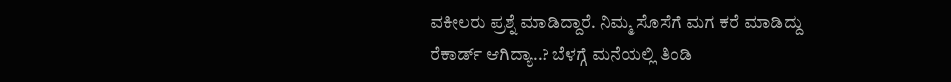ವಕೀಲರು ಪ್ರಶ್ನೆ ಮಾಡಿದ್ದಾರೆ. ನಿಮ್ಮ ಸೊಸೆಗೆ ಮಗ ಕರೆ ಮಾಡಿದ್ದು ರೆಕಾರ್ಡ್ ಆಗಿದ್ಯಾ..? ಬೆಳಗ್ಗೆ ಮನೆಯಲ್ಲಿ ತಿಂಡಿ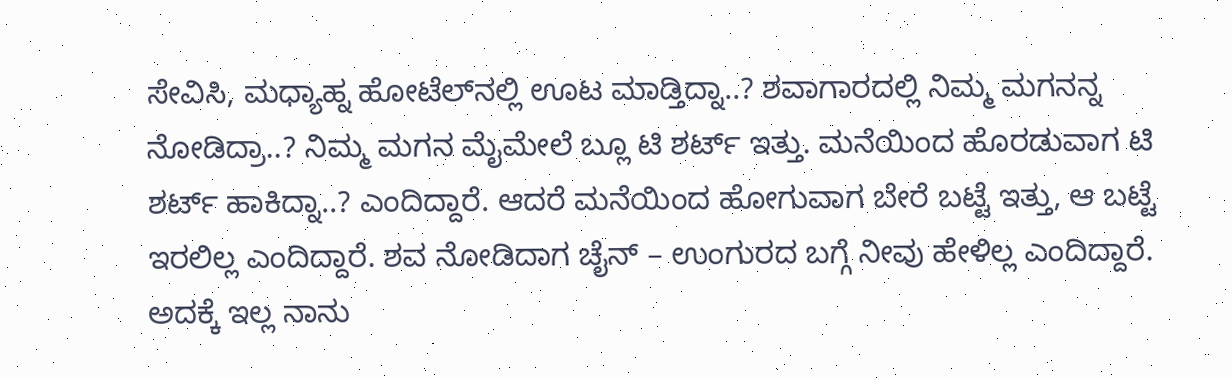ಸೇವಿಸಿ, ಮಧ್ಯಾಹ್ನ ಹೋಟೆಲ್‌ನಲ್ಲಿ ಊಟ ಮಾಡ್ತಿದ್ನಾ..? ಶವಾಗಾರದಲ್ಲಿ‌ ನಿಮ್ಮ ಮಗನನ್ನ ನೋಡಿದ್ರಾ..? ನಿಮ್ಮ ಮಗನ ಮೈಮೇಲೆ ಬ್ಲೂ ಟಿ ಶರ್ಟ್ ಇತ್ತು. ಮನೆಯಿಂದ‌ ಹೊರಡುವಾಗ ಟಿ ಶರ್ಟ್ ಹಾಕಿದ್ನಾ..? ಎಂದಿದ್ದಾರೆ. ಆದರೆ ಮನೆಯಿಂದ ಹೋಗುವಾಗ ಬೇರೆ ಬಟ್ಟೆ ಇತ್ತು, ಆ ಬಟ್ಟೆ ಇರಲಿಲ್ಲ ಎಂದಿದ್ದಾರೆ. ಶವ ನೋಡಿದಾಗ ಚೈನ್ – ಉಂಗುರದ ಬಗ್ಗೆ ನೀವು ಹೇಳಿಲ್ಲ ಎಂದಿದ್ದಾರೆ. ಅದಕ್ಕೆ ಇಲ್ಲ ನಾನು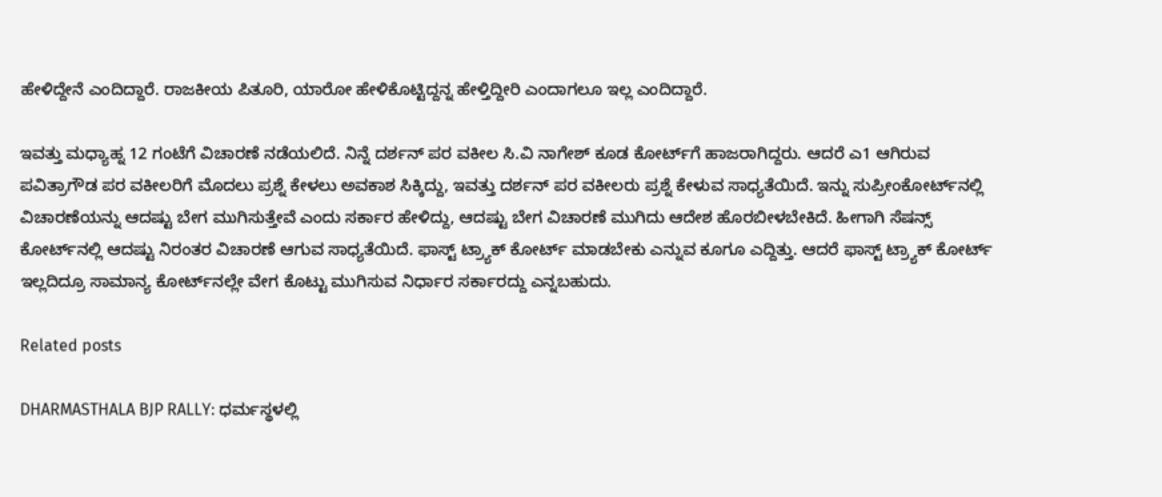ಹೇಳಿದ್ದೇನೆ ಎಂದಿದ್ದಾರೆ. ರಾಜಕೀಯ ಪಿತೂರಿ, ಯಾರೋ ಹೇಳಿಕೊಟ್ಟಿದ್ದನ್ನ ಹೇಳ್ತಿದ್ದೀರಿ ಎಂದಾಗಲೂ ಇಲ್ಲ ಎಂದಿದ್ದಾರೆ.

ಇವತ್ತು ಮಧ್ಯಾಹ್ನ 12 ಗಂಟೆಗೆ ವಿಚಾರಣೆ ನಡೆಯಲಿದೆ. ನಿನ್ನೆ ದರ್ಶನ್‌ ಪರ ವಕೀಲ ಸಿ.ವಿ ನಾಗೇಶ್‌ ಕೂಡ ಕೋರ್ಟ್‌ಗೆ ಹಾಜರಾಗಿದ್ದರು. ಆದರೆ ಎ1 ಆಗಿರುವ ಪವಿತ್ರಾಗೌಡ ಪರ ವಕೀಲರಿಗೆ ಮೊದಲು ಪ್ರಶ್ನೆ ಕೇಳಲು ಅವಕಾಶ ಸಿಕ್ಕಿದ್ದು, ಇವತ್ತು ದರ್ಶನ್‌ ಪರ ವಕೀಲರು ಪ್ರಶ್ನೆ ಕೇಳುವ ಸಾಧ್ಯತೆಯಿದೆ. ಇನ್ನು ಸುಪ್ರೀಂಕೋರ್ಟ್‌ನಲ್ಲಿ ವಿಚಾರಣೆಯನ್ನು ಆದಷ್ಟು ಬೇಗ ಮುಗಿಸುತ್ತೇವೆ ಎಂದು ಸರ್ಕಾರ ಹೇಳಿದ್ದು, ಆದಷ್ಟು ಬೇಗ ವಿಚಾರಣೆ ಮುಗಿದು ಆದೇಶ ಹೊರಬೀಳಬೇಕಿದೆ. ಹೀಗಾಗಿ ಸೆಷನ್ಸ್‌ ಕೋರ್ಟ್‌ನಲ್ಲಿ ಆದಷ್ಟು ನಿರಂತರ ವಿಚಾರಣೆ ಆಗುವ ಸಾಧ್ಯತೆಯಿದೆ. ಫಾಸ್ಟ್‌ ಟ್ರ್ಯಾಕ್‌‌ ಕೋರ್ಟ್‌ ಮಾಡಬೇಕು ಎನ್ನುವ ಕೂಗೂ ಎದ್ದಿತ್ತು. ಆದರೆ ಫಾಸ್ಟ್ ಟ್ರ್ಯಾಕ್‌ ಕೋರ್ಟ್‌ ಇಲ್ಲದಿದ್ರೂ ಸಾಮಾನ್ಯ ಕೋರ್ಟ್‌ನಲ್ಲೇ ವೇಗ ಕೊಟ್ಟು ಮುಗಿಸುವ ನಿರ್ಧಾರ ಸರ್ಕಾರದ್ದು ಎನ್ನಬಹುದು.

Related posts

DHARMASTHALA BJP RALLY: ಧರ್ಮಸ್ಥಳಲ್ಲಿ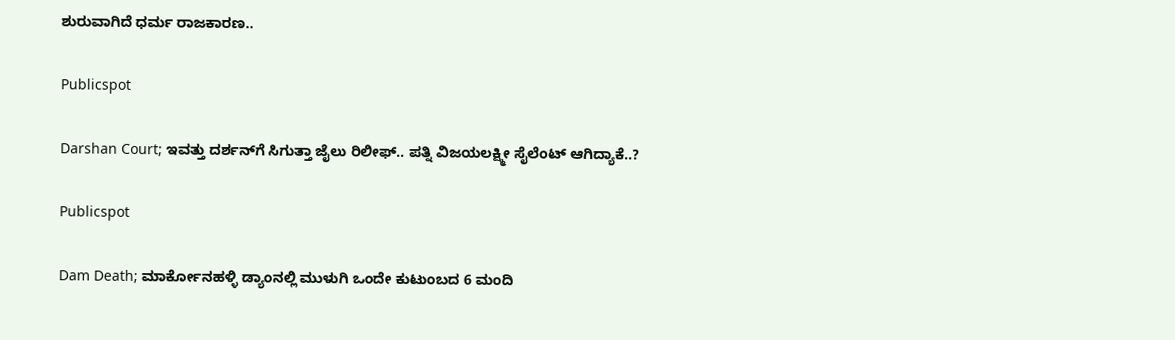ಶುರುವಾಗಿದೆ ಧರ್ಮ ರಾಜಕಾರಣ..

Publicspot

Darshan Court; ಇವತ್ತು ದರ್ಶನ್‌ಗೆ ಸಿಗುತ್ತಾ ಜೈಲು ರಿಲೀಫ್‌.. ಪತ್ನಿ ವಿಜಯಲಕ್ಷ್ಮೀ ಸೈಲೆಂಟ್‌ ಆಗಿದ್ಯಾಕೆ..?

Publicspot

Dam Death; ಮಾರ್ಕೋನಹಳ್ಳಿ ಡ್ಯಾಂನಲ್ಲಿ ಮುಳುಗಿ ಒಂದೇ ಕುಟುಂಬದ 6 ಮಂದಿ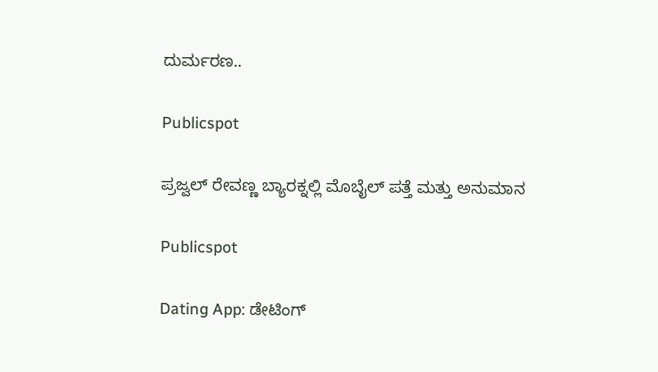ದುರ್ಮರಣ..

Publicspot

ಪ್ರಜ್ವಲ್ ರೇವಣ್ಣ ಬ್ಯಾರಕ್ನಲ್ಲಿ ಮೊಬೈಲ್ ಪತ್ತೆ ಮತ್ತು ಅನುಮಾನ

Publicspot

Dating App: ಡೇಟಿಂಗ್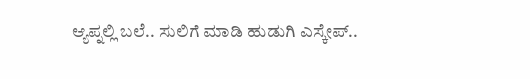ಆ್ಯಪ್ನಲ್ಲಿ ಬಲೆ.. ಸುಲಿಗೆ ಮಾಡಿ ಹುಡುಗಿ ಎಸ್ಕೇಪ್..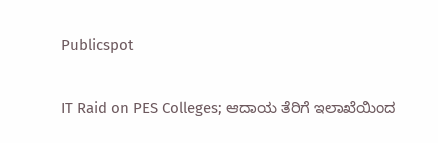Publicspot

IT Raid on PES Colleges; ಆದಾಯ ತೆರಿಗೆ ಇಲಾಖೆಯಿಂದ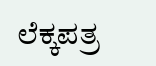ಲೆಕ್ಕಪತ್ರ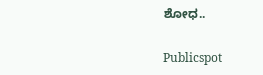ಶೋಧ..

Publicspot